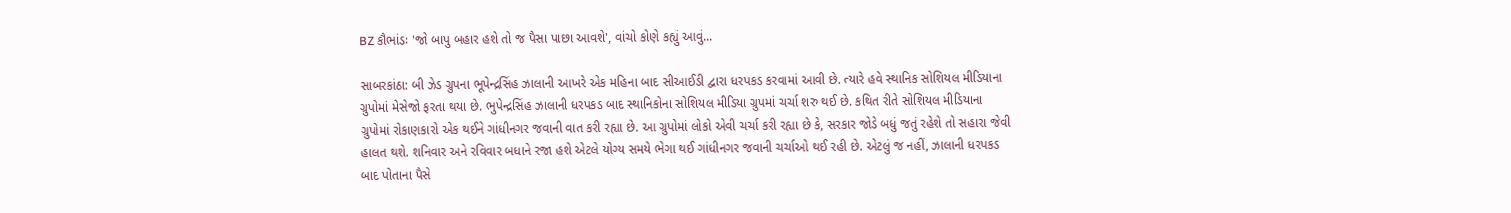BZ કૌભાંડઃ 'જો બાપુ બહાર હશે તો જ પૈસા પાછા આવશે', વાંચો કોણે કહ્યું આવું...

સાબરકાંઠા: બી ઝેડ ગ્રુપના ભૂપેન્દ્રસિંહ ઝાલાની આખરે એક મહિના બાદ સીઆઈડી દ્વારા ધરપકડ કરવામાં આવી છે. ત્યારે હવે સ્થાનિક સોશિયલ મીડિયાના ગ્રુપોમાં મેસેજો ફરતા થયા છે. ભુપેન્દ્રસિંહ ઝાલાની ધરપકડ બાદ સ્થાનિકોના સોશિયલ મીડિયા ગ્રુપમાં ચર્ચા શરુ થઈ છે. કથિત રીતે સોશિયલ મીડિયાના ગ્રુપોમાં રોકાણકારો એક થઈને ગાંધીનગર જવાની વાત કરી રહ્યા છે. આ ગ્રુપોમાં લોકો એવી ચર્ચા કરી રહ્યા છે કે, સરકાર જોડે બધું જતું રહેશે તો સહારા જેવી હાલત થશે. શનિવાર અને રવિવાર બધાને રજા હશે એટલે યોગ્ય સમયે ભેગા થઈ ગાંધીનગર જવાની ચર્ચાઓ થઈ રહી છે. એટલું જ નહીં, ઝાલાની ધરપકડ બાદ પોતાના પૈસે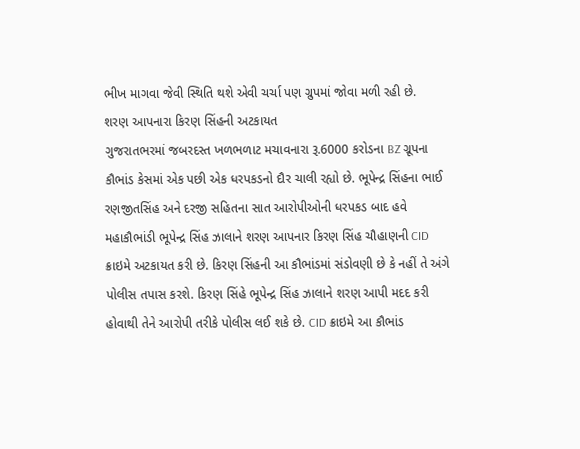ભીખ માગવા જેવી સ્થિતિ થશે એવી ચર્ચા પણ ગ્રુપમાં જોવા મળી રહી છે.
શરણ આપનારા કિરણ સિંહની અટકાયત
ગુજરાતભરમાં જબરદસ્ત ખળભળાટ મચાવનારા રૂ.6000 કરોડના BZ ગ્રૂપના કૌભાંડ કેસમાં એક પછી એક ધરપકડનો દૌર ચાલી રહ્યો છે. ભૂપેન્દ્ર સિંહના ભાઈ રણજીતસિંહ અને દરજી સહિતના સાત આરોપીઓની ધરપકડ બાદ હવે મહાકૌભાંડી ભૂપેન્દ્ર સિંહ ઝાલાને શરણ આપનાર કિરણ સિંહ ચૌહાણની CID ક્રાઇમે અટકાયત કરી છે. કિરણ સિંહની આ કૌભાંડમાં સંડોવણી છે કે નહીં તે અંગે પોલીસ તપાસ કરશે. કિરણ સિંહે ભૂપેન્દ્ર સિંહ ઝાલાને શરણ આપી મદદ કરી હોવાથી તેને આરોપી તરીકે પોલીસ લઈ શકે છે. CID ક્રાઇમે આ કૌભાંડ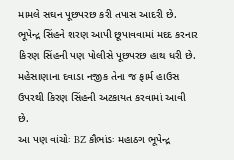મામલે સઘન પૂછપરછ કરી તપાસ આદરી છે. ભૂપેન્દ્ર સિંહને શરણ આપી છૂપાવવામાં મદદ કરનાર કિરણ સિંહની પણ પોલીસે પૂછપરછ હાથ ધરી છે. મહેસાણાના દવાડા નજીક તેના જ ફાર્મ હાઉસ ઉપરથી કિરણ સિંહની અટકાયત કરવામાં આવી છે.
આ પણ વાંચોઃ BZ કૌભાંડઃ મહાઠગ ભૂપેન્દ્ર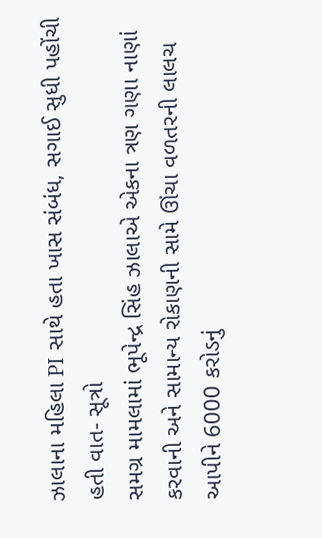ઝાલાના મહિલા PI સાથે હતા ખાસ સંબંધ, સગાઈ સુધી પહોંચી હતી વાત- સૂત્રો
સમગ્ર મામલામાં ભૂપેન્દ્ર સિંહ ઝાલાએ એકના ત્રણ ગણા નાણાં કરવાની અને સામાન્ય રોકાણની સામે ઊંચા વળતરની લાલચ આપીને 6000 કરોડનું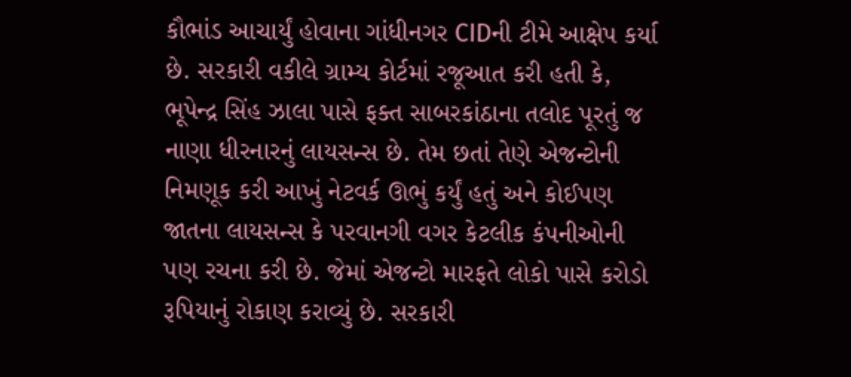કૌભાંડ આચાર્યું હોવાના ગાંધીનગર CIDની ટીમે આક્ષેપ કર્યા છે. સરકારી વકીલે ગ્રામ્ય કોર્ટમાં રજૂઆત કરી હતી કે, ભૂપેન્દ્ર સિંહ ઝાલા પાસે ફક્ત સાબરકાંઠાના તલોદ પૂરતું જ નાણા ધીરનારનું લાયસન્સ છે. તેમ છતાં તેણે એજન્ટોની નિમણૂક કરી આખું નેટવર્ક ઊભું કર્યું હતું અને કોઈપણ જાતના લાયસન્સ કે પરવાનગી વગર કેટલીક કંપનીઓની પણ રચના કરી છે. જેમાં એજન્ટો મારફતે લોકો પાસે કરોડો રૂપિયાનું રોકાણ કરાવ્યું છે. સરકારી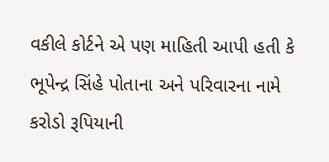વકીલે કોર્ટને એ પણ માહિતી આપી હતી કે ભૂપેન્દ્ર સિંહે પોતાના અને પરિવારના નામે કરોડો રૂપિયાની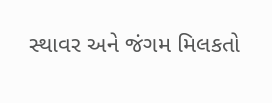સ્થાવર અને જંગમ મિલકતો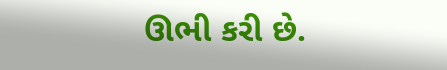ઊભી કરી છે.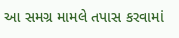આ સમગ્ર મામલે તપાસ કરવામાં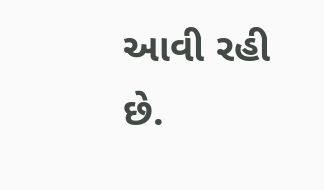આવી રહી છે.